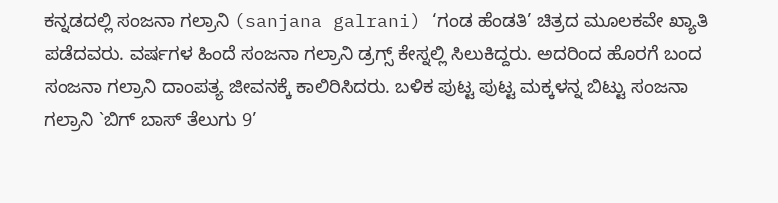ಕನ್ನಡದಲ್ಲಿ ಸಂಜನಾ ಗಲ್ರಾನಿ (sanjana galrani) ‘ಗಂಡ ಹೆಂಡತಿ’ ಚಿತ್ರದ ಮೂಲಕವೇ ಖ್ಯಾತಿ ಪಡೆದವರು. ವರ್ಷಗಳ ಹಿಂದೆ ಸಂಜನಾ ಗಲ್ರಾನಿ ಡ್ರಗ್ಸ್ ಕೇಸ್ನಲ್ಲಿ ಸಿಲುಕಿದ್ದರು. ಅದರಿಂದ ಹೊರಗೆ ಬಂದ ಸಂಜನಾ ಗಲ್ರಾನಿ ದಾಂಪತ್ಯ ಜೀವನಕ್ಕೆ ಕಾಲಿರಿಸಿದರು. ಬಳಿಕ ಪುಟ್ಟ ಪುಟ್ಟ ಮಕ್ಕಳನ್ನ ಬಿಟ್ಟು ಸಂಜನಾ ಗಲ್ರಾನಿ `ಬಿಗ್ ಬಾಸ್ ತೆಲುಗು 9’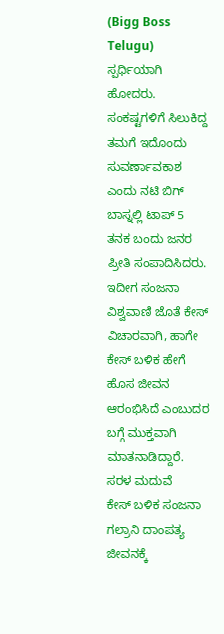(Bigg Boss Telugu) ಸ್ಪರ್ಧಿಯಾಗಿ ಹೋದರು. ಸಂಕಷ್ಟಗಳಿಗೆ ಸಿಲುಕಿದ್ದ ತಮಗೆ ಇದೊಂದು ಸುವರ್ಣಾವಕಾಶ ಎಂದು ನಟಿ ಬಿಗ್ ಬಾಸ್ನಲ್ಲಿ ಟಾಪ್ 5 ತನಕ ಬಂದು ಜನರ ಪ್ರೀತಿ ಸಂಪಾದಿಸಿದರು. ಇದೀಗ ಸಂಜನಾ ವಿಶ್ವವಾಣಿ ಜೊತೆ ಕೇಸ್ ವಿಚಾರವಾಗಿ, ಹಾಗೇ ಕೇಸ್ ಬಳಿಕ ಹೇಗೆ ಹೊಸ ಜೀವನ ಆರಂಭಿಸಿದೆ ಎಂಬುದರ ಬಗ್ಗೆ ಮುಕ್ತವಾಗಿ ಮಾತನಾಡಿದ್ದಾರೆ.
ಸರಳ ಮದುವೆ
ಕೇಸ್ ಬಳಿಕ ಸಂಜನಾ ಗಲ್ರಾನಿ ದಾಂಪತ್ಯ ಜೀವನಕ್ಕೆ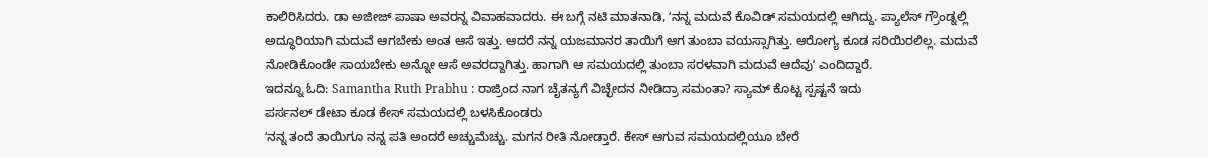ಕಾಲಿರಿಸಿದರು. ಡಾ ಅಜೀಜ್ ಪಾಷಾ ಅವರನ್ನ ವಿವಾಹವಾದರು. ಈ ಬಗ್ಗೆ ನಟಿ ಮಾತನಾಡಿ, ʻನನ್ನ ಮದುವೆ ಕೊವಿಡ್ ಸಮಯದಲ್ಲಿ ಆಗಿದ್ದು. ಪ್ಯಾಲೆಸ್ ಗ್ರೌಂಡ್ನಲ್ಲಿ ಅದ್ಧೂರಿಯಾಗಿ ಮದುವೆ ಆಗಬೇಕು ಅಂತ ಆಸೆ ಇತ್ತು. ಆದರೆ ನನ್ನ ಯಜಮಾನರ ತಾಯಿಗೆ ಆಗ ತುಂಬಾ ವಯಸ್ಸಾಗಿತ್ತು. ಆರೋಗ್ಯ ಕೂಡ ಸರಿಯಿರಲಿಲ್ಲ. ಮದುವೆ ನೋಡಿಕೊಂಡೇ ಸಾಯಬೇಕು ಅನ್ನೋ ಆಸೆ ಅವರದ್ದಾಗಿತ್ತು. ಹಾಗಾಗಿ ಆ ಸಮಯದಲ್ಲಿ ತುಂಬಾ ಸರಳವಾಗಿ ಮದುವೆ ಆದೆವುʼ ಎಂದಿದ್ದಾರೆ.
ಇದನ್ನೂ ಓದಿ: Samantha Ruth Prabhu : ರಾಜ್ರಿಂದ ನಾಗ ಚೈತನ್ಯಗೆ ವಿಚ್ಛೇದನ ನೀಡಿದ್ರಾ ಸಮಂತಾ? ಸ್ಯಾಮ್ ಕೊಟ್ಟ ಸ್ಪಷ್ಟನೆ ಇದು
ಪರ್ಸನಲ್ ಡೇಟಾ ಕೂಡ ಕೇಸ್ ಸಮಯದಲ್ಲಿ ಬಳಸಿಕೊಂಡರು
ʻನನ್ನ ತಂದೆ ತಾಯಿಗೂ ನನ್ನ ಪತಿ ಅಂದರೆ ಅಚ್ಚುಮೆಚ್ಚು. ಮಗನ ರೀತಿ ನೋಡ್ತಾರೆ. ಕೇಸ್ ಆಗುವ ಸಮಯದಲ್ಲಿಯೂ ಬೇರೆ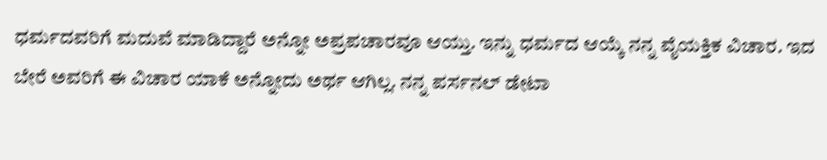ಧರ್ಮದವರಿಗೆ ಮದುವೆ ಮಾಡಿದ್ದಾರೆ ಅನ್ನೋ ಅಪ್ರಪಚಾರವೂ ಆಯ್ತು. ಇನ್ನು ಧರ್ಮದ ಆಯ್ಕೆ ನನ್ನ ವೈಯಕ್ತಿಕ ವಿಚಾರ. ಇದ ಬೇರೆ ಅವರಿಗೆ ಈ ವಿಚಾರ ಯಾಕೆ ಅನ್ನೋದು ಅರ್ಥ ಆಗಿಲ್ಲ. ನನ್ನ ಪರ್ಸನಲ್ ಡೇಟಾ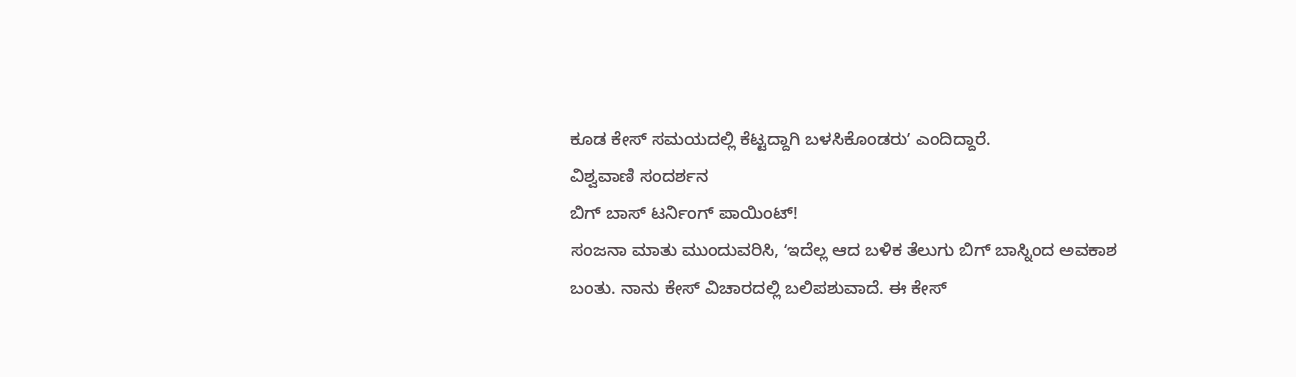ಕೂಡ ಕೇಸ್ ಸಮಯದಲ್ಲಿ ಕೆಟ್ಟದ್ದಾಗಿ ಬಳಸಿಕೊಂಡರುʼ ಎಂದಿದ್ದಾರೆ.
ವಿಶ್ವವಾಣಿ ಸಂದರ್ಶನ
ಬಿಗ್ ಬಾಸ್ ಟರ್ನಿಂಗ್ ಪಾಯಿಂಟ್!
ಸಂಜನಾ ಮಾತು ಮುಂದುವರಿಸಿ, ʻಇದೆಲ್ಲ ಆದ ಬಳಿಕ ತೆಲುಗು ಬಿಗ್ ಬಾಸ್ನಿಂದ ಅವಕಾಶ ಬಂತು. ನಾನು ಕೇಸ್ ವಿಚಾರದಲ್ಲಿ ಬಲಿಪಶುವಾದೆ. ಈ ಕೇಸ್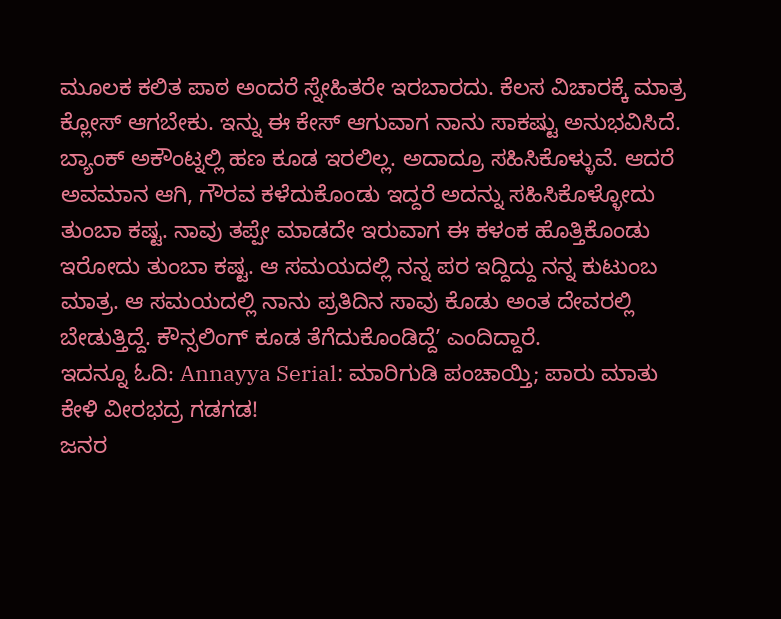ಮೂಲಕ ಕಲಿತ ಪಾಠ ಅಂದರೆ ಸ್ನೇಹಿತರೇ ಇರಬಾರದು. ಕೆಲಸ ವಿಚಾರಕ್ಕೆ ಮಾತ್ರ ಕ್ಲೋಸ್ ಆಗಬೇಕು. ಇನ್ನು ಈ ಕೇಸ್ ಆಗುವಾಗ ನಾನು ಸಾಕಷ್ಟು ಅನುಭವಿಸಿದೆ. ಬ್ಯಾಂಕ್ ಅಕೌಂಟ್ನಲ್ಲಿ ಹಣ ಕೂಡ ಇರಲಿಲ್ಲ. ಅದಾದ್ರೂ ಸಹಿಸಿಕೊಳ್ಳುವೆ. ಆದರೆ ಅವಮಾನ ಆಗಿ, ಗೌರವ ಕಳೆದುಕೊಂಡು ಇದ್ದರೆ ಅದನ್ನು ಸಹಿಸಿಕೊಳ್ಳೋದು ತುಂಬಾ ಕಷ್ಟ. ನಾವು ತಪ್ಪೇ ಮಾಡದೇ ಇರುವಾಗ ಈ ಕಳಂಕ ಹೊತ್ತಿಕೊಂಡು ಇರೋದು ತುಂಬಾ ಕಷ್ಟ. ಆ ಸಮಯದಲ್ಲಿ ನನ್ನ ಪರ ಇದ್ದಿದ್ದು ನನ್ನ ಕುಟುಂಬ ಮಾತ್ರ. ಆ ಸಮಯದಲ್ಲಿ ನಾನು ಪ್ರತಿದಿನ ಸಾವು ಕೊಡು ಅಂತ ದೇವರಲ್ಲಿ ಬೇಡುತ್ತಿದ್ದೆ. ಕೌನ್ಸಲಿಂಗ್ ಕೂಡ ತೆಗೆದುಕೊಂಡಿದ್ದೆʼ ಎಂದಿದ್ದಾರೆ.
ಇದನ್ನೂ ಓದಿ: Annayya Serial: ಮಾರಿಗುಡಿ ಪಂಚಾಯ್ತಿ; ಪಾರು ಮಾತು ಕೇಳಿ ವೀರಭದ್ರ ಗಡಗಡ!
ಜನರ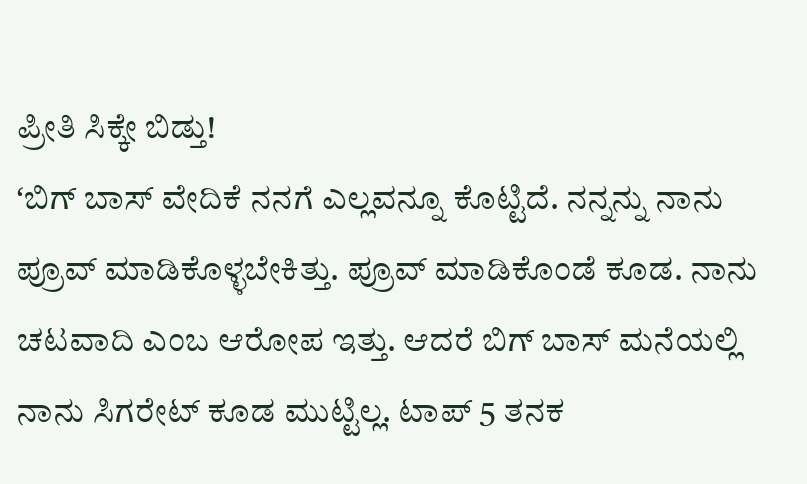ಪ್ರೀತಿ ಸಿಕ್ಕೇ ಬಿಡ್ತು!
ʻಬಿಗ್ ಬಾಸ್ ವೇದಿಕೆ ನನಗೆ ಎಲ್ಲವನ್ನೂ ಕೊಟ್ಟಿದೆ. ನನ್ನನ್ನು ನಾನು ಪ್ರೂವ್ ಮಾಡಿಕೊಳ್ಳಬೇಕಿತ್ತು. ಪ್ರೂವ್ ಮಾಡಿಕೊಂಡೆ ಕೂಡ. ನಾನು ಚಟವಾದಿ ಎಂಬ ಆರೋಪ ಇತ್ತು. ಆದರೆ ಬಿಗ್ ಬಾಸ್ ಮನೆಯಲ್ಲಿ ನಾನು ಸಿಗರೇಟ್ ಕೂಡ ಮುಟ್ಟಿಲ್ಲ. ಟಾಪ್ 5 ತನಕ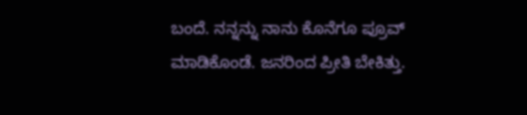ಬಂದೆ. ನನ್ನನ್ನು ನಾನು ಕೊನೆಗೂ ಪ್ರೂವ್ ಮಾಡಿಕೊಂಡೆ. ಜನರಿಂದ ಪ್ರೀತಿ ಬೇಕಿತ್ತು.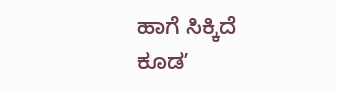ಹಾಗೆ ಸಿಕ್ಕಿದೆ ಕೂಡʼ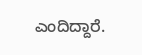ಎಂದಿದ್ದಾರೆ.